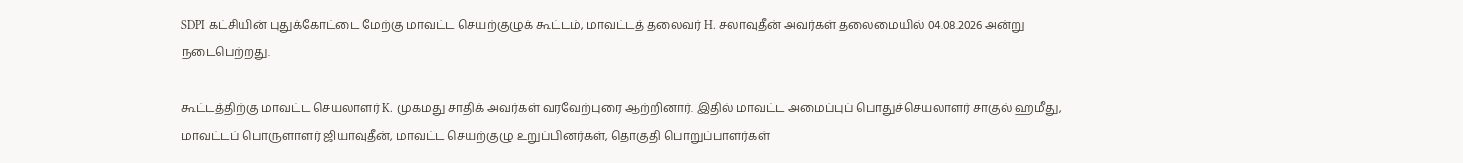SDPI கட்சியின் புதுக்கோட்டை மேற்கு மாவட்ட செயற்குழுக் கூட்டம், மாவட்டத் தலைவர் H. சலாவுதீன் அவர்கள் தலைமையில் 04.08.2026 அன்று நடைபெற்றது.

கூட்டத்திற்கு மாவட்ட செயலாளர் K. முகமது சாதிக் அவர்கள் வரவேற்புரை ஆற்றினார். இதில் மாவட்ட அமைப்புப் பொதுச்செயலாளர் சாகுல் ஹமீது, மாவட்டப் பொருளாளர் ஜியாவுதீன், மாவட்ட செயற்குழு உறுப்பினர்கள், தொகுதி பொறுப்பாளர்கள்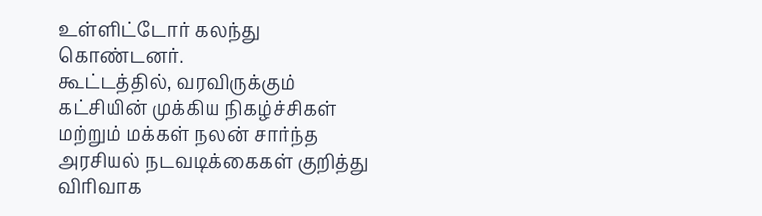உள்ளிட்டோர் கலந்து கொண்டனர்.
கூட்டத்தில், வரவிருக்கும் கட்சியின் முக்கிய நிகழ்ச்சிகள் மற்றும் மக்கள் நலன் சார்ந்த அரசியல் நடவடிக்கைகள் குறித்து விரிவாக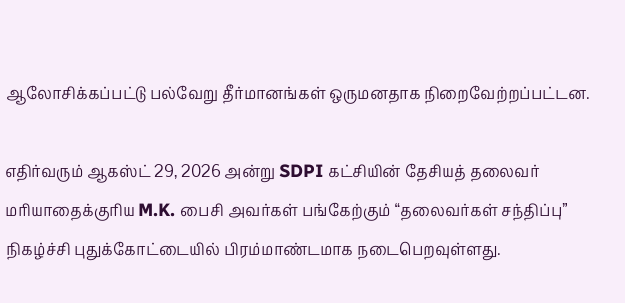ஆலோசிக்கப்பட்டு பல்வேறு தீர்மானங்கள் ஒருமனதாக நிறைவேற்றப்பட்டன.

எதிர்வரும் ஆகஸ்ட் 29, 2026 அன்று SDPI கட்சியின் தேசியத் தலைவர் மரியாதைக்குரிய M.K. பைசி அவர்கள் பங்கேற்கும் “தலைவர்கள் சந்திப்பு” நிகழ்ச்சி புதுக்கோட்டையில் பிரம்மாண்டமாக நடைபெறவுள்ளது.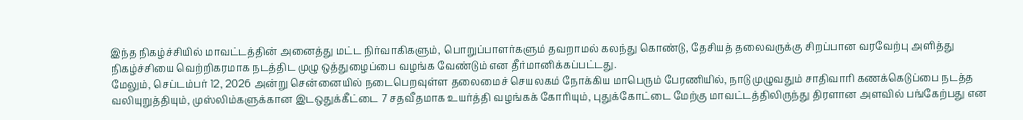இந்த நிகழ்ச்சியில் மாவட்டத்தின் அனைத்து மட்ட நிர்வாகிகளும், பொறுப்பாளர்களும் தவறாமல் கலந்து கொண்டு, தேசியத் தலைவருக்கு சிறப்பான வரவேற்பு அளித்து நிகழ்ச்சியை வெற்றிகரமாக நடத்திட முழு ஒத்துழைப்பை வழங்க வேண்டும் என தீர்மானிக்கப்பட்டது.
மேலும், செப்டம்பர் 12, 2026 அன்று சென்னையில் நடைபெறவுள்ள தலைமைச் செயலகம் நோக்கிய மாபெரும் பேரணியில், நாடு முழுவதும் சாதிவாரி கணக்கெடுப்பை நடத்த வலியுறுத்தியும், முஸ்லிம்களுக்கான இடஒதுக்கீட்டை 7 சதவீதமாக உயர்த்தி வழங்கக் கோரியும், புதுக்கோட்டை மேற்கு மாவட்டத்திலிருந்து திரளான அளவில் பங்கேற்பது என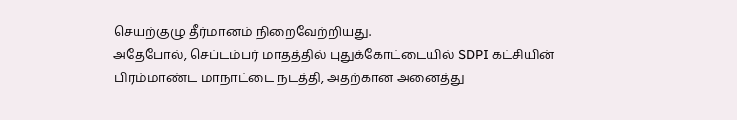செயற்குழு தீர்மானம் நிறைவேற்றியது.
அதேபோல், செப்டம்பர் மாதத்தில் புதுக்கோட்டையில் SDPI கட்சியின் பிரம்மாண்ட மாநாட்டை நடத்தி, அதற்கான அனைத்து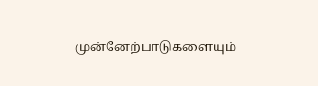முன்னேற்பாடுகளையும்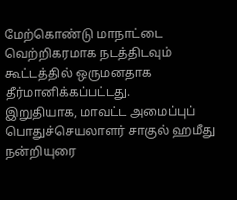மேற்கொண்டு மாநாட்டை வெற்றிகரமாக நடத்திடவும் கூட்டத்தில் ஒருமனதாக தீர்மானிக்கப்பட்டது.
இறுதியாக, மாவட்ட அமைப்புப் பொதுச்செயலாளர் சாகுல் ஹமீது நன்றியுரை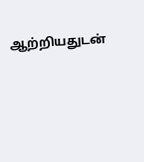ஆற்றியதுடன்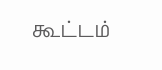கூட்டம்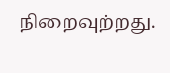நிறைவுற்றது.